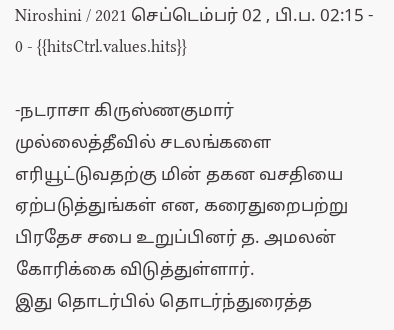Niroshini / 2021 செப்டெம்பர் 02 , பி.ப. 02:15 - 0 - {{hitsCtrl.values.hits}}

-நடராசா கிருஸ்ணகுமார்
முல்லைத்தீவில் சடலங்களை எரியூட்டுவதற்கு மின் தகன வசதியை ஏற்படுத்துங்கள் என, கரைதுறைபற்று பிரதேச சபை உறுப்பினர் த. அமலன் கோரிக்கை விடுத்துள்ளார்.
இது தொடர்பில் தொடர்ந்துரைத்த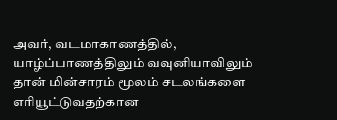அவர், வடமாகாணத்தில், யாழ்ப்பாணத்திலும் வவுனியாவிலும் தான் மின்சாரம் மூலம் சடலங்களை எரியூட்டுவதற்கான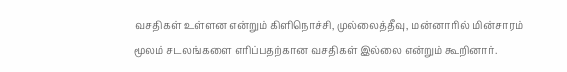வசதிகள் உள்ளன என்றும் கிளிநொச்சி, முல்லைத்தீவு, மன்னாரில் மின்சாரம் மூலம் சடலங்களை எரிப்பதற்கான வசதிகள் இல்லை என்றும் கூறினார்.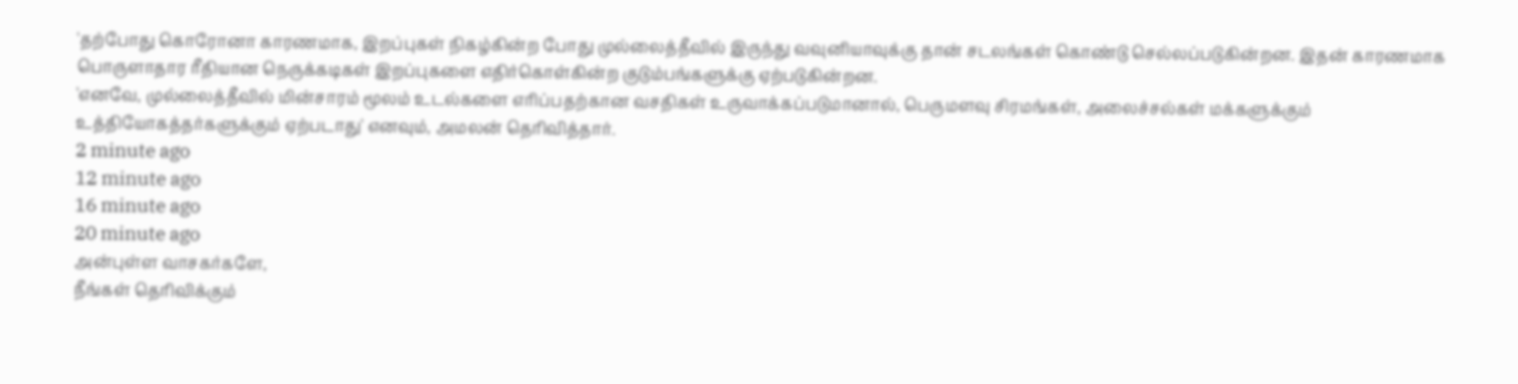'தற்போது கொரோனா காரணமாக, இறப்புகள் நிகழ்கின்ற போது முல்லைத்தீவில் இருந்து வவுனியாவுக்கு தான் சடலங்கள் கொண்டு செல்லப்படுகின்றன. இதன் காரணமாக பொருளாதார ரீதியான நெருக்கடிகள் இறப்புகளை எதிர்கொள்கின்ற குடும்பங்களுக்கு ஏற்படுகின்றன.
'எனவே, முல்லைத்தீவில் மின்சாரம் மூலம் உடல்களை எரிப்பதற்கான வசதிகள் உருவாக்கப்படுமானால், பெருமளவு சிரமங்கள், அலைச்சல்கள் மக்களுக்கும் உத்தியோகத்தர்களுக்கும் ஏற்படாது' எனவும், அமலன் தெரிவித்தார்.
2 minute ago
12 minute ago
16 minute ago
20 minute ago
அன்புள்ள வாசகர்களே,
நீங்கள் தெரிவிக்கும்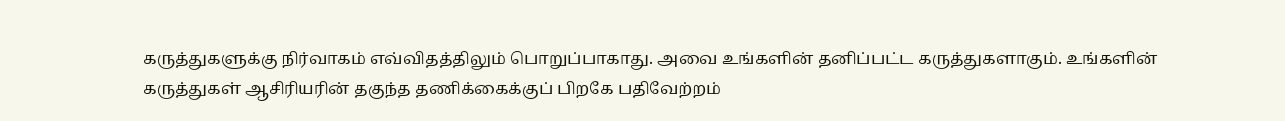கருத்துகளுக்கு நிர்வாகம் எவ்விதத்திலும் பொறுப்பாகாது. அவை உங்களின் தனிப்பட்ட கருத்துகளாகும். உங்களின் கருத்துகள் ஆசிரியரின் தகுந்த தணிக்கைக்குப் பிறகே பதிவேற்றம்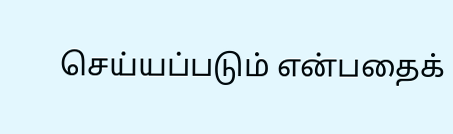செய்யப்படும் என்பதைக்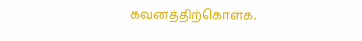கவனத்திற்கொள்க.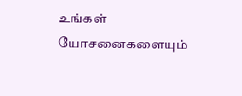உங்கள் யோசனைகளையும்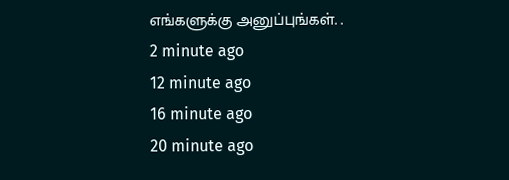எங்களுக்கு அனுப்புங்கள். .
2 minute ago
12 minute ago
16 minute ago
20 minute ago